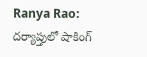Ranya Rao: దర్యాప్తులో షాకింగ్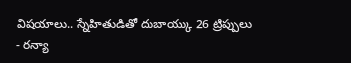విషయాలు.. స్నేహితుడితో దుబాయ్కు 26 ట్రిప్పులు
- రన్యా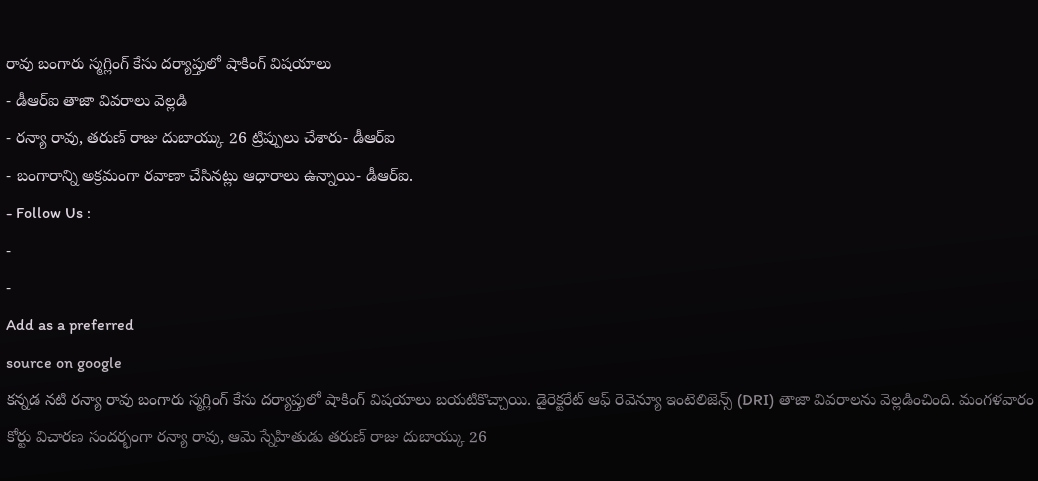రావు బంగారు స్మగ్లింగ్ కేసు దర్యాప్తులో షాకింగ్ విషయాలు
- డీఆర్ఐ తాజా వివరాలు వెల్లడి
- రన్యా రావు, తరుణ్ రాజు దుబాయ్కు 26 ట్రిప్పులు చేశారు- డీఆర్ఐ
- బంగారాన్ని అక్రమంగా రవాణా చేసినట్లు ఆధారాలు ఉన్నాయి- డీఆర్ఐ.
- Follow Us :
-
-
Add as a preferred
source on google
కన్నడ నటి రన్యా రావు బంగారు స్మగ్లింగ్ కేసు దర్యాప్తులో షాకింగ్ విషయాలు బయటికొచ్చాయి. డైరెక్టరేట్ ఆఫ్ రెవెన్యూ ఇంటెలిజెన్స్ (DRI) తాజా వివరాలను వెల్లడించింది. మంగళవారం కోర్టు విచారణ సందర్భంగా రన్యా రావు, ఆమె స్నేహితుడు తరుణ్ రాజు దుబాయ్కు 26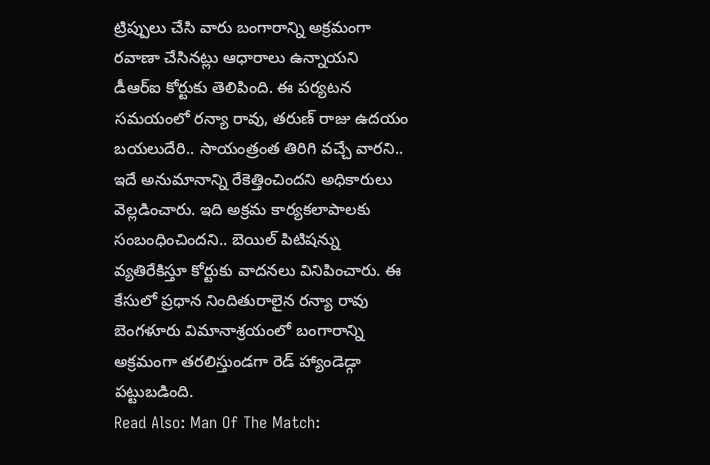ట్రిప్పులు చేసి వారు బంగారాన్ని అక్రమంగా రవాణా చేసినట్లు ఆధారాలు ఉన్నాయని డీఆర్ఐ కోర్టుకు తెలిపింది. ఈ పర్యటన సమయంలో రన్యా రావు, తరుణ్ రాజు ఉదయం బయలుదేరి.. సాయంత్రంత తిరిగి వచ్చే వారని.. ఇదే అనుమానాన్ని రేకెత్తించిందని అధికారులు వెల్లడించారు. ఇది అక్రమ కార్యకలాపాలకు సంబంధించిందని.. బెయిల్ పిటిషన్ను వ్యతిరేకిస్తూ కోర్టుకు వాదనలు వినిపించారు. ఈ కేసులో ప్రధాన నిందితురాలైన రన్యా రావు బెంగళూరు విమానాశ్రయంలో బంగారాన్ని అక్రమంగా తరలిస్తుండగా రెడ్ హ్యాండెడ్గా పట్టుబడింది.
Read Also: Man Of The Match: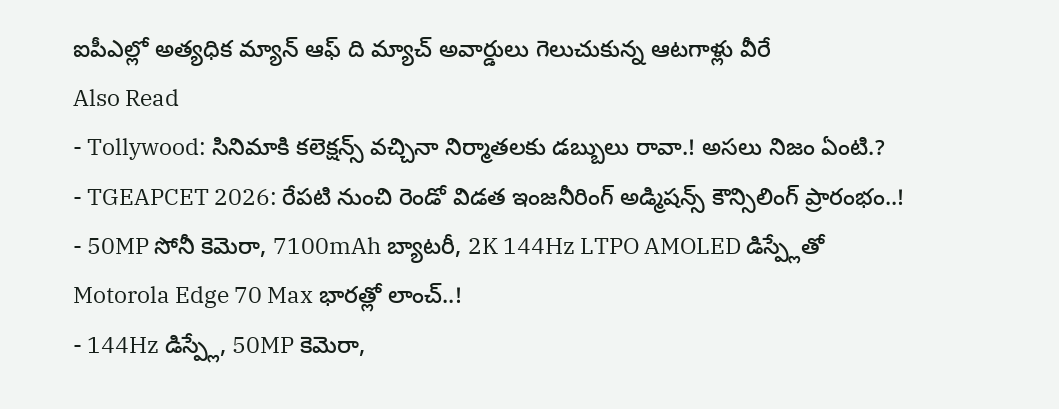ఐపీఎల్లో అత్యధిక మ్యాన్ ఆఫ్ ది మ్యాచ్ అవార్డులు గెలుచుకున్న ఆటగాళ్లు వీరే
Also Read
- Tollywood: సినిమాకి కలెక్షన్స్ వచ్చినా నిర్మాతలకు డబ్బులు రావా.! అసలు నిజం ఏంటి.?
- TGEAPCET 2026: రేపటి నుంచి రెండో విడత ఇంజనీరింగ్ అడ్మిషన్స్ కౌన్సిలింగ్ ప్రారంభం..!
- 50MP సోనీ కెమెరా, 7100mAh బ్యాటరీ, 2K 144Hz LTPO AMOLED డిస్ప్లేతో Motorola Edge 70 Max భారత్లో లాంచ్..!
- 144Hz డిస్ప్లే, 50MP కెమెరా,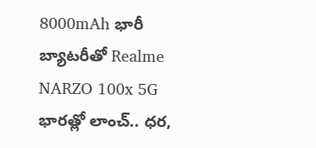8000mAh భారీ బ్యాటరీతో Realme NARZO 100x 5G భారత్లో లాంచ్.. ధర,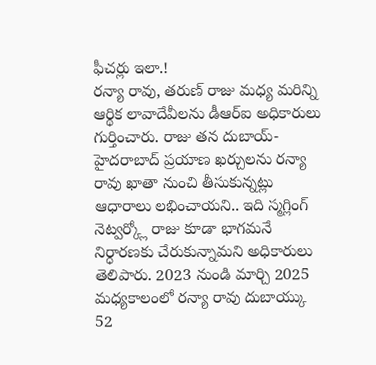ఫీచర్లు ఇలా.!
రన్యా రావు, తరుణ్ రాజు మధ్య మరిన్ని ఆర్థిక లావాదేవీలను డీఆర్ఐ అధికారులు గుర్తించారు. రాజు తన దుబాయ్-హైదరాబాద్ ప్రయాణ ఖర్చులను రన్యా రావు ఖాతా నుంచి తీసుకున్నట్లు ఆధారాలు లభించాయని.. ఇది స్మగ్లింగ్ నెట్వర్క్లో రాజు కూడా భాగమనే నిర్ధారణకు చేరుకున్నామని అధికారులు తెలిపారు. 2023 నుండి మార్చి 2025 మధ్యకాలంలో రన్యా రావు దుబాయ్కు 52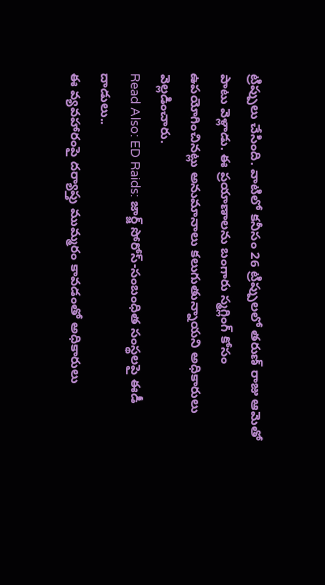ట్రిప్పులు చేసింది. వాటిలో కనీసం 26 ట్రిప్పులలో తరుణ్ రాజు ఆమెతో పాటు వెళ్లాడు. ఈ ప్రయాణాలను బంగారు స్మగ్లింగ్ కోసం ఉపయోగించినట్లు అనుమానాలు కలుగుతున్నాయని అధికారులు వెల్లడించారు.
Read Also: ED Raids: జార్జ్ సోరోస్-సంబంధిత సంస్థలపై ఈడీ దాడులు..
ఈ వ్యవహారంపై దర్యాప్తు ముమ్మరం కావడంతో అధికారులు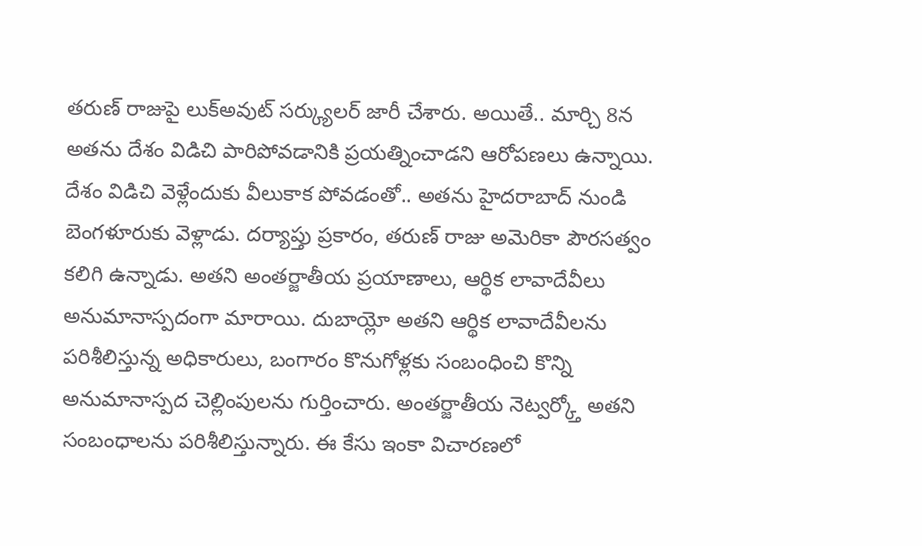తరుణ్ రాజుపై లుక్అవుట్ సర్క్యులర్ జారీ చేశారు. అయితే.. మార్చి 8న అతను దేశం విడిచి పారిపోవడానికి ప్రయత్నించాడని ఆరోపణలు ఉన్నాయి. దేశం విడిచి వెళ్లేందుకు వీలుకాక పోవడంతో.. అతను హైదరాబాద్ నుండి బెంగళూరుకు వెళ్లాడు. దర్యాప్తు ప్రకారం, తరుణ్ రాజు అమెరికా పౌరసత్వం కలిగి ఉన్నాడు. అతని అంతర్జాతీయ ప్రయాణాలు, ఆర్థిక లావాదేవీలు అనుమానాస్పదంగా మారాయి. దుబాయ్లో అతని ఆర్థిక లావాదేవీలను పరిశీలిస్తున్న అధికారులు, బంగారం కొనుగోళ్లకు సంబంధించి కొన్ని అనుమానాస్పద చెల్లింపులను గుర్తించారు. అంతర్జాతీయ నెట్వర్క్తో అతని సంబంధాలను పరిశీలిస్తున్నారు. ఈ కేసు ఇంకా విచారణలో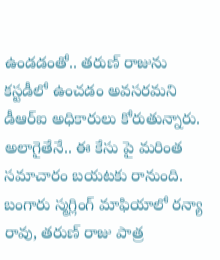ఉండడంతో.. తరుణ్ రాజును కస్టడీలో ఉంచడం అవసరమని డీఆర్ఐ అధికారులు కోరుతున్నారు. అలాగైతేనే.. ఈ కేసు పై మరింత సమాచారం బయటకు రానుంది. బంగారు స్మగ్లింగ్ మాఫియాలో రన్యా రావు, తరుణ్ రాజు పాత్ర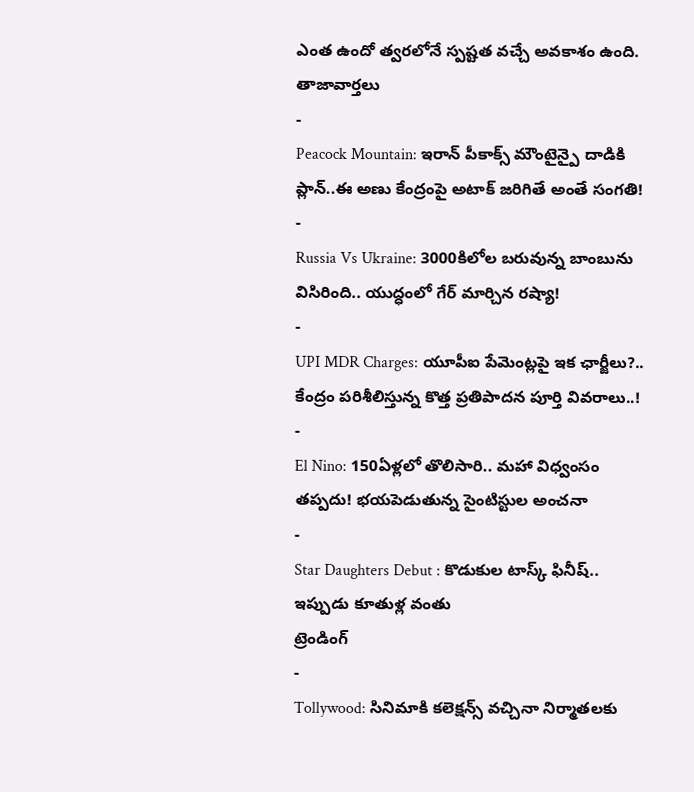ఎంత ఉందో త్వరలోనే స్పష్టత వచ్చే అవకాశం ఉంది.
తాజావార్తలు
-
Peacock Mountain: ఇరాన్ పీకాక్స్ మౌంటైన్పై దాడికి ప్లాన్..ఈ అణు కేంద్రంపై అటాక్ జరిగితే అంతే సంగతి!
-
Russia Vs Ukraine: 3000కిలోల బరువున్న బాంబును విసిరింది.. యుద్ధంలో గేర్ మార్చిన రష్యా!
-
UPI MDR Charges: యూపీఐ పేమెంట్లపై ఇక ఛార్జీలు?.. కేంద్రం పరిశీలిస్తున్న కొత్త ప్రతిపాదన పూర్తి వివరాలు..!
-
El Nino: 150ఏళ్లలో తొలిసారి.. మహా విధ్వంసం తప్పదు! భయపెడుతున్న సైంటిస్టుల అంచనా
-
Star Daughters Debut : కొడుకుల టాస్క్ ఫినీష్.. ఇప్పుడు కూతుళ్ల వంతు
ట్రెండింగ్
-
Tollywood: సినిమాకి కలెక్షన్స్ వచ్చినా నిర్మాతలకు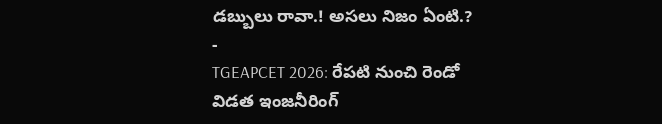డబ్బులు రావా.! అసలు నిజం ఏంటి.?
-
TGEAPCET 2026: రేపటి నుంచి రెండో విడత ఇంజనీరింగ్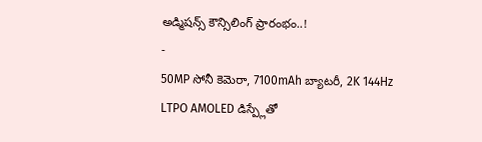అడ్మిషన్స్ కౌన్సిలింగ్ ప్రారంభం..!
-
50MP సోనీ కెమెరా, 7100mAh బ్యాటరీ, 2K 144Hz LTPO AMOLED డిస్ప్లేతో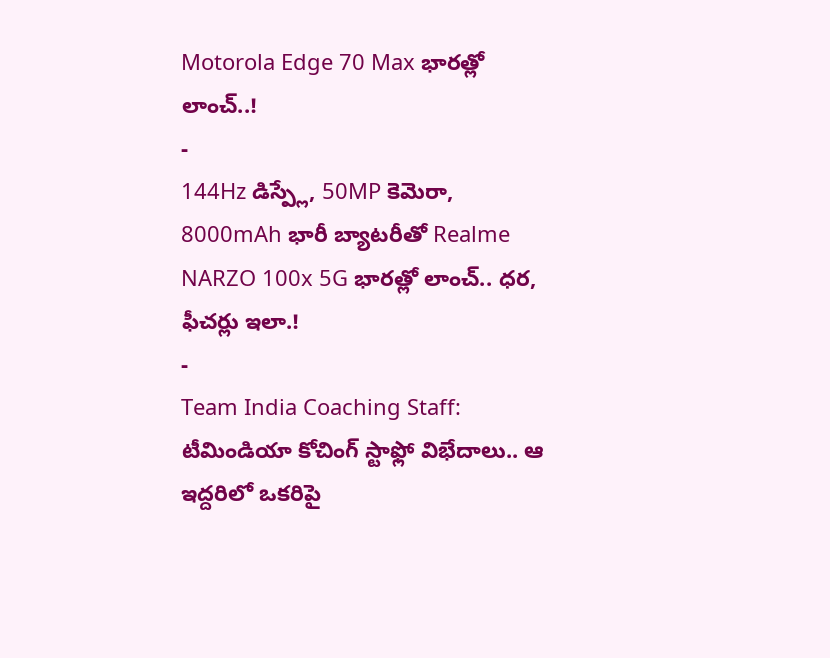Motorola Edge 70 Max భారత్లో లాంచ్..!
-
144Hz డిస్ప్లే, 50MP కెమెరా, 8000mAh భారీ బ్యాటరీతో Realme NARZO 100x 5G భారత్లో లాంచ్.. ధర, ఫీచర్లు ఇలా.!
-
Team India Coaching Staff: టీమిండియా కోచింగ్ స్టాఫ్లో విభేదాలు.. ఆ ఇద్దరిలో ఒకరిపై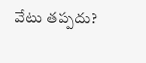వేటు తప్పదు?